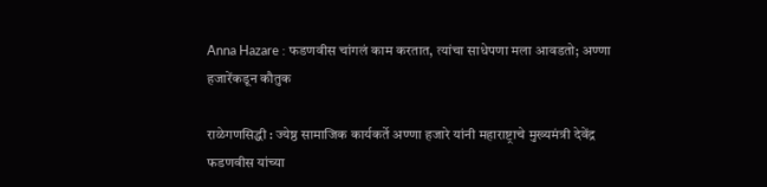Anna Hazare : फडणवीस चांगलं काम करतात, त्यांचा साधेपणा मला आवडतो; अण्णा हजारेंकडून कौतुक

राळेगणसिद्धी : ज्येष्ठ सामाजिक कार्यकर्ते अण्णा हजारे यांनी महाराष्ट्राचे मुख्यमंत्री देवेंद्र फडणवीस यांच्या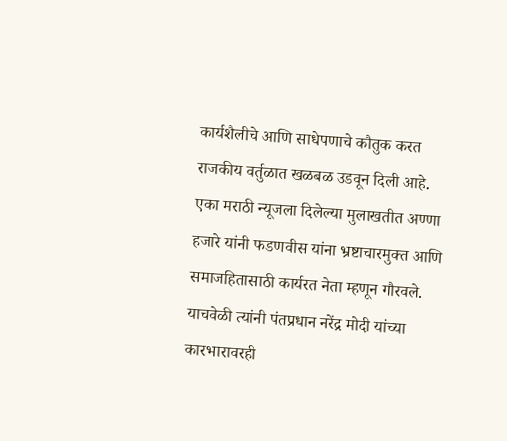कार्यशैलीचे आणि साधेपणाचे कौतुक करत राजकीय वर्तुळात खळबळ उडवून दिली आहे. एका मराठी न्यूजला दिलेल्या मुलाखतीत अण्णा हजारे यांनी फडणवीस यांना भ्रष्टाचारमुक्त आणि समाजहितासाठी कार्यरत नेता म्हणून गौरवले. याचवेळी त्यांनी पंतप्रधान नरेंद्र मोदी यांच्या कारभारावरही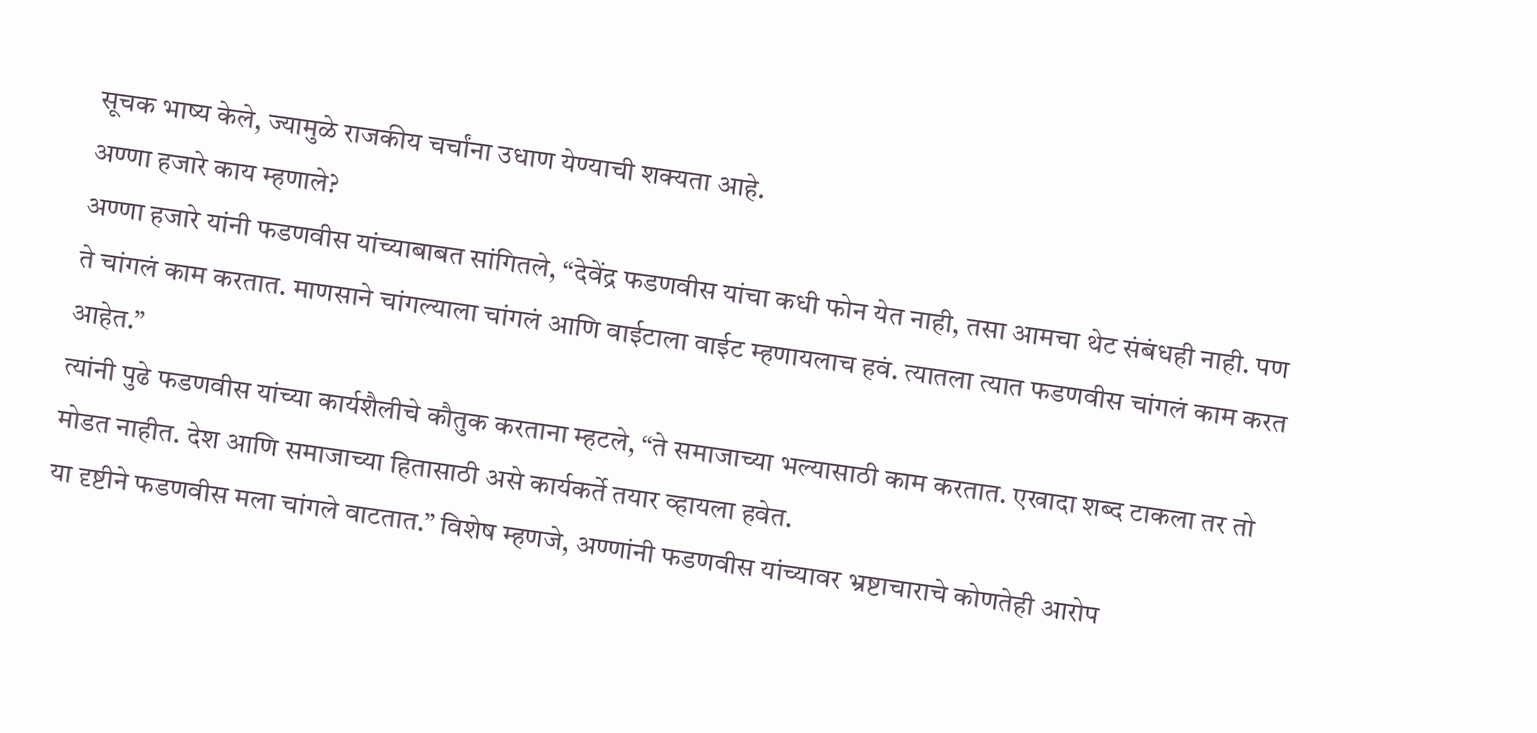सूचक भाष्य केले, ज्यामुळे राजकीय चर्चांना उधाण येण्याची शक्यता आहे.
अण्णा हजारे काय म्हणाले?
अण्णा हजारे यांनी फडणवीस यांच्याबाबत सांगितले, “देवेंद्र फडणवीस यांचा कधी फोन येत नाही, तसा आमचा थेट संबंधही नाही. पण ते चांगलं काम करतात. माणसाने चांगल्याला चांगलं आणि वाईटाला वाईट म्हणायलाच हवं. त्यातला त्यात फडणवीस चांगलं काम करत आहेत.”
त्यांनी पुढे फडणवीस यांच्या कार्यशैलीचे कौतुक करताना म्हटले, “ते समाजाच्या भल्यासाठी काम करतात. एखादा शब्द टाकला तर तो मोडत नाहीत. देश आणि समाजाच्या हितासाठी असे कार्यकर्ते तयार व्हायला हवेत.
या दृष्टीने फडणवीस मला चांगले वाटतात.” विशेष म्हणजे, अण्णांनी फडणवीस यांच्यावर भ्रष्टाचाराचे कोणतेही आरोप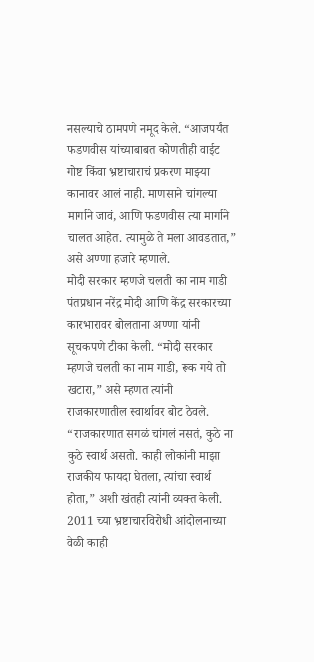नसल्याचे ठामपणे नमूद केले. “आजपर्यंत फडणवीस यांच्याबाबत कोणतीही वाईट गोष्ट किंवा भ्रष्टाचाराचं प्रकरण माझ्या कानावर आलं नाही. माणसाने चांगल्या मार्गाने जावं, आणि फडणवीस त्या मार्गाने चालत आहेत. त्यामुळे ते मला आवडतात,” असे अण्णा हजारे म्हणाले.
मोदी सरकार म्हणजे चलती का नाम गाडी
पंतप्रधान नरेंद्र मोदी आणि केंद्र सरकारच्या कारभारावर बोलताना अण्णा यांनी सूचकपणे टीका केली. “मोदी सरकार म्हणजे चलती का नाम गाडी, रूक गये तो खटारा,” असे म्हणत त्यांनी राजकारणातील स्वार्थावर बोट ठेवले.
“राजकारणात सगळं चांगलं नसतं, कुठे ना कुठे स्वार्थ असतो. काही लोकांनी माझा राजकीय फायदा घेतला, त्यांचा स्वार्थ होता,” अशी खंतही त्यांनी व्यक्त केली. 2011 च्या भ्रष्टाचारविरोधी आंदोलनाच्या वेळी काही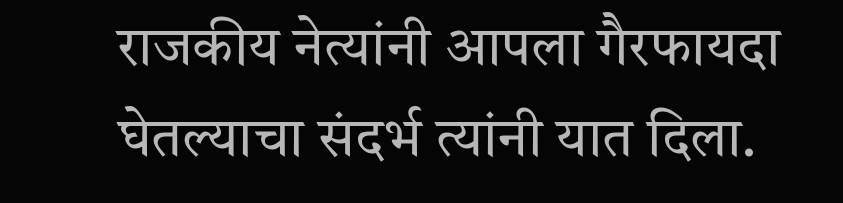राजकीय नेत्यांनी आपला गैरफायदा घेतल्याचा संदर्भ त्यांनी यात दिला.